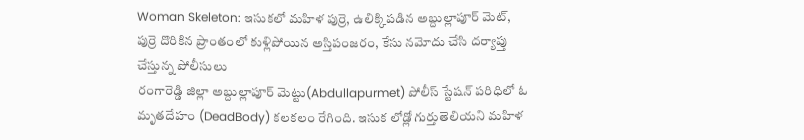Woman Skeleton: ఇసుకలో మహిళ పుర్రె, ఉలిక్కిపడిన అబ్దుల్లాపూర్ మెట్, పుర్రె దొరికిన ప్రాంతంలో కుళ్లిపోయిన అస్తిపంజరం, కేసు నమోదు చేసి దర్యాప్తు చేస్తున్న పోలీసులు
రంగారెడ్డి జిల్లా అబ్దుల్లాపూర్ మెట్టు(Abdullapurmet) పోలీస్ స్టేషన్ పరిధిలో ఓ మృతదేహం (DeadBody) కలకలం రేగింది. ఇసుక లోడ్లో గుర్తుతెలియని మహిళ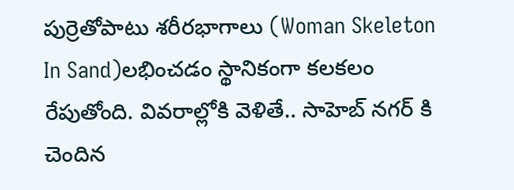పుర్రెతోపాటు శరీరభాగాలు (Woman Skeleton In Sand)లభించడం స్థానికంగా కలకలం రేపుతోంది. వివరాల్లోకి వెళితే.. సాహెబ్ నగర్ కి చెందిన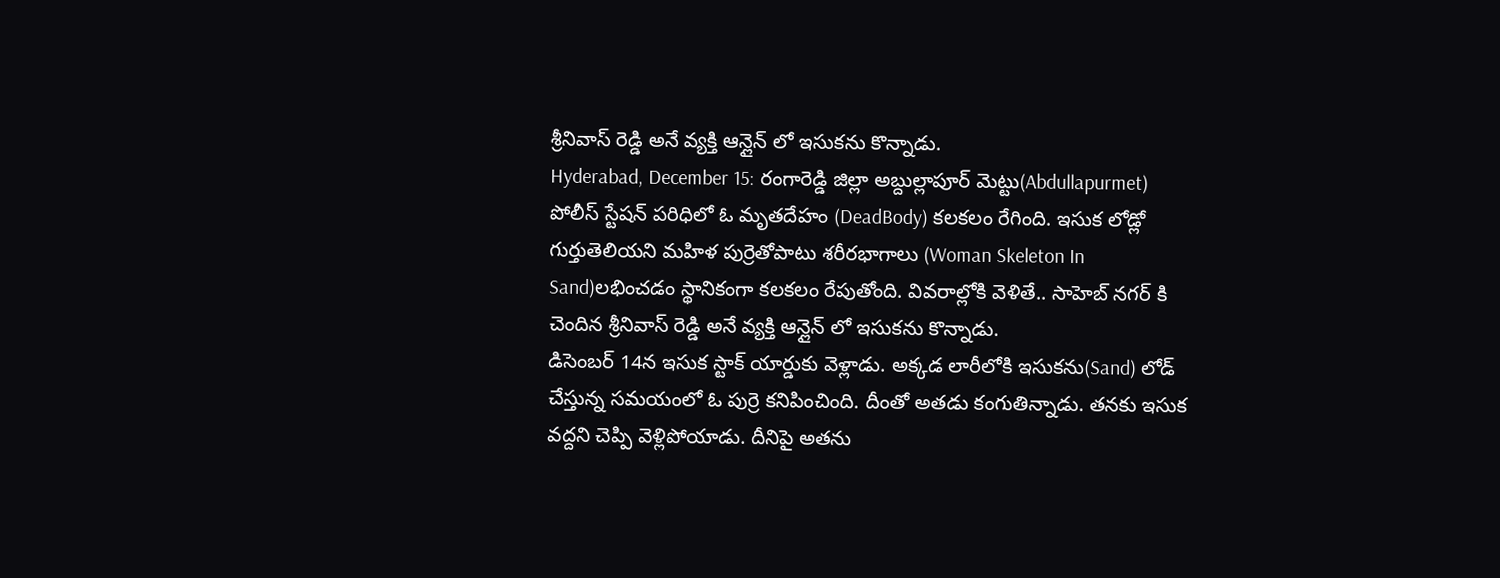శ్రీనివాస్ రెడ్డి అనే వ్యక్తి ఆన్లైన్ లో ఇసుకను కొన్నాడు.
Hyderabad, December 15: రంగారెడ్డి జిల్లా అబ్దుల్లాపూర్ మెట్టు(Abdullapurmet) పోలీస్ స్టేషన్ పరిధిలో ఓ మృతదేహం (DeadBody) కలకలం రేగింది. ఇసుక లోడ్లో గుర్తుతెలియని మహిళ పుర్రెతోపాటు శరీరభాగాలు (Woman Skeleton In Sand)లభించడం స్థానికంగా కలకలం రేపుతోంది. వివరాల్లోకి వెళితే.. సాహెబ్ నగర్ కి చెందిన శ్రీనివాస్ రెడ్డి అనే వ్యక్తి ఆన్లైన్ లో ఇసుకను కొన్నాడు.
డిసెంబర్ 14న ఇసుక స్టాక్ యార్డుకు వెళ్లాడు. అక్కడ లారీలోకి ఇసుకను(Sand) లోడ్ చేస్తున్న సమయంలో ఓ పుర్రె కనిపించింది. దీంతో అతడు కంగుతిన్నాడు. తనకు ఇసుక వద్దని చెప్పి వెళ్లిపోయాడు. దీనిపై అతను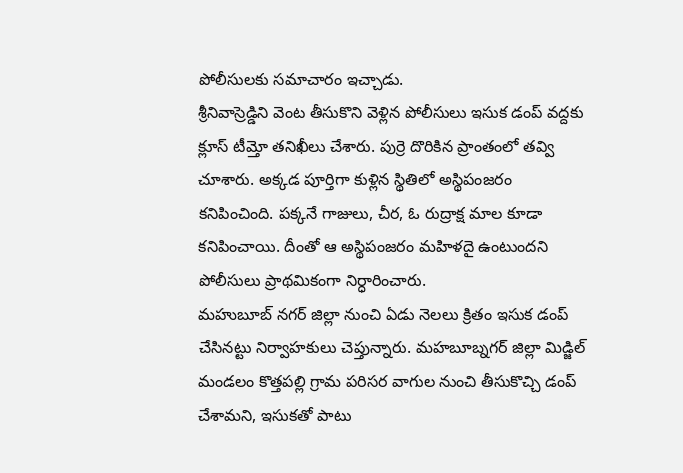పోలీసులకు సమాచారం ఇచ్చాడు.
శ్రీనివాస్రెడ్డిని వెంట తీసుకొని వెళ్లిన పోలీసులు ఇసుక డంప్ వద్దకు క్లూస్ టీమ్తో తనిఖీలు చేశారు. పుర్రె దొరికిన ప్రాంతంలో తవ్వి చూశారు. అక్కడ పూర్తిగా కుళ్లిన స్థితిలో అస్థిపంజరం కనిపించింది. పక్కనే గాజులు, చీర, ఓ రుద్రాక్ష మాల కూడా కనిపించాయి. దీంతో ఆ అస్థిపంజరం మహిళదై ఉంటుందని పోలీసులు ప్రాథమికంగా నిర్ధారించారు.
మహుబూబ్ నగర్ జిల్లా నుంచి ఏడు నెలలు క్రితం ఇసుక డంప్ చేసినట్టు నిర్వాహకులు చెప్తున్నారు. మహబూబ్నగర్ జిల్లా మిడ్జిల్ మండలం కొత్తపల్లి గ్రామ పరిసర వాగుల నుంచి తీసుకొచ్చి డంప్ చేశామని, ఇసుకతో పాటు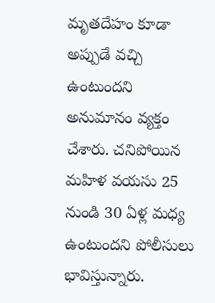మృతదేహం కూడా అప్పుడే వచ్చి ఉంటుందని అనుమానం వ్యక్తం చేశారు. చనిపోయిన మహిళ వయసు 25 నుండి 30 ఏళ్ల మధ్య ఉంటుందని పోలీసులు భావిస్తున్నారు.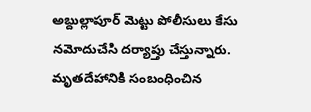అబ్దుల్లాపూర్ మెట్టు పోలీసులు కేసు నమోదుచేసి దర్యాప్తు చేస్తున్నారు.
మృతదేహానికి సంబంధించిన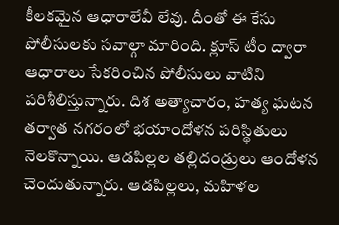కీలకమైన ఆధారాలేవీ లేవు. దీంతో ఈ కేసు పోలీసులకు సవాల్గా మారింది. క్లూస్ టీం ద్వారా ఆధారాలు సేకరించిన పోలీసులు వాటిని పరిశీలిస్తున్నారు. దిశ అత్యాచారం, హత్య ఘటన తర్వాత నగరంలో భయాందోళన పరిస్థితులు నెలకొన్నాయి. ఆడపిల్లల తల్లిదండ్రులు ఆందోళన చెందుతున్నారు. ఆడపిల్లలు, మహిళల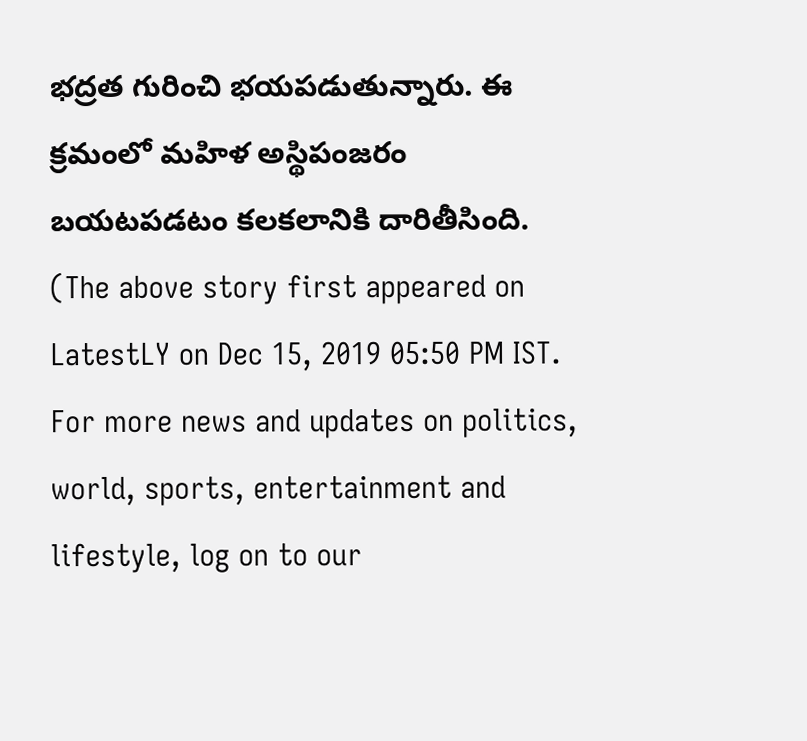భద్రత గురించి భయపడుతున్నారు. ఈ క్రమంలో మహిళ అస్థిపంజరం బయటపడటం కలకలానికి దారితీసింది.
(The above story first appeared on LatestLY on Dec 15, 2019 05:50 PM IST. For more news and updates on politics, world, sports, entertainment and lifestyle, log on to our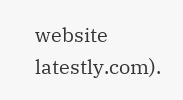website latestly.com).